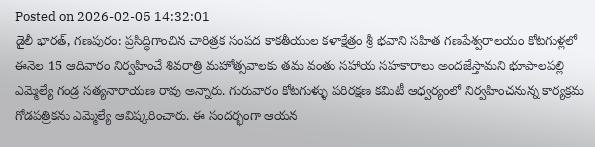Posted on 2026-02-05 14:32:01
డైలీ భారత్, గణపురం: ప్రసిద్ధిగాంచిన చారిత్రక సంపద కాకతీయుల కళాక్షేత్రం శ్రీ భవాని సహిత గణపేశ్వరాలయం కోటగుళ్లలో ఈనెల 15 ఆదివారం నిర్వహించే శివరాత్రి మహోత్సవాలకు తమ వంతు సహాయ సహకారాలు అందజేస్తామని భూపాలపల్లి ఎమ్మెల్యే గండ్ర సత్యనారాయణ రావు అన్నారు. గురువారం కోటగుళ్ళు పరిరక్షణ కమిటీ ఆధ్వర్యంలో నిర్వహించనున్న కార్యక్రమ గోడపత్రికను ఎమ్మెల్యే ఆవిష్కరించారు. ఈ సందర్భంగా ఆయన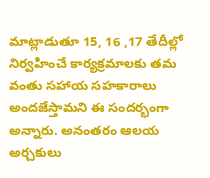మాట్లాడుతూ 15, 16 ,17 తేదీల్లో నిర్వహించే కార్యక్రమాలకు తమ వంతు సహాయ సహకారాలు అందజేస్తామని ఈ సందర్భంగా అన్నారు. అనంతరం ఆలయ అర్చకులు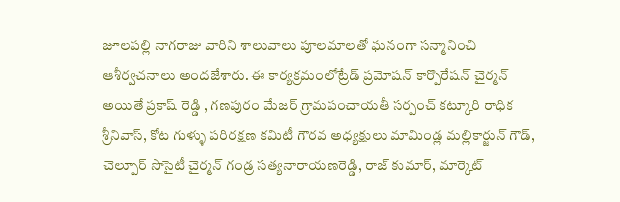జూలపల్లి నాగరాజు వారిని శాలువాలు పూలమాలతో ఘనంగా సన్మానించి ఆశీర్వచనాలు అందజేశారు. ఈ కార్యక్రమంలోట్రేడ్ ప్రమోషన్ కార్పొరేషన్ చైర్మన్ అయితే ప్రకాష్ రెడ్డి , గణపురం మేజర్ గ్రామపంచాయతీ సర్పంచ్ కట్కూరి రాధిక శ్రీనివాస్, కోట గుళ్ళు పరిరక్షణ కమిటీ గౌరవ అధ్యక్షులు మామిండ్ల మల్లికార్జున్ గౌడ్, చెల్పూర్ సొసైటీ చైర్మన్ గండ్ర సత్యనారాయణరెడ్డి, రాజ్ కుమార్, మార్కెట్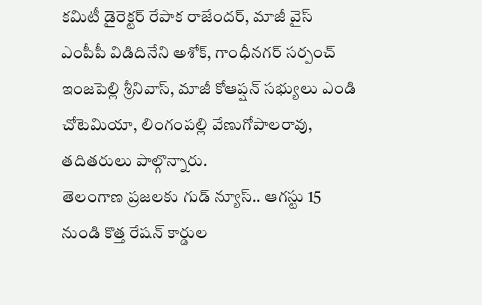కమిటీ డైరెక్టర్ రేపాక రాజేందర్, మాజీ వైస్ ఎంపీపీ విడిదినేని అశోక్, గాంధీనగర్ సర్పంచ్ ఇంజపెల్లి శ్రీనివాస్, మాజీ కోఆప్షన్ సభ్యులు ఎండి చోటెమియా, లింగంపల్లి వేణుగోపాలరావు, తదితరులు పాల్గొన్నారు.
తెలంగాణ ప్రజలకు గుడ్ న్యూస్.. ఆగస్టు 15 నుండి కొత్త రేషన్ కార్డుల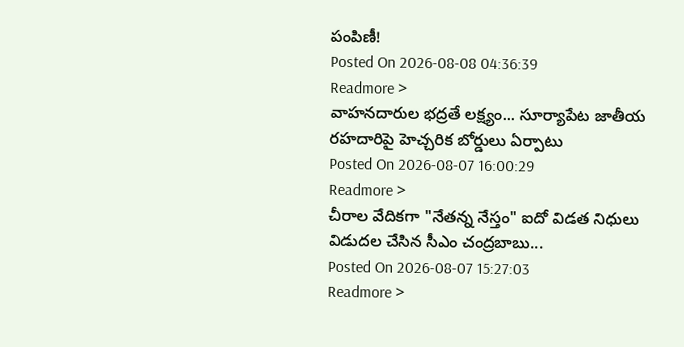పంపిణీ!
Posted On 2026-08-08 04:36:39
Readmore >
వాహనదారుల భద్రతే లక్ష్యం... సూర్యాపేట జాతీయ రహదారిపై హెచ్చరిక బోర్డులు ఏర్పాటు
Posted On 2026-08-07 16:00:29
Readmore >
చీరాల వేదికగా "నేతన్న నేస్తం" ఐదో విడత నిధులు విడుదల చేసిన సీఎం చంద్రబాబు...
Posted On 2026-08-07 15:27:03
Readmore >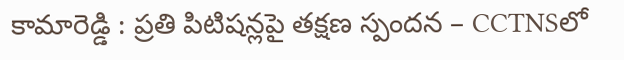కామారెడ్డి : ప్రతి పిటిషన్లపై తక్షణ స్పందన – CCTNSలో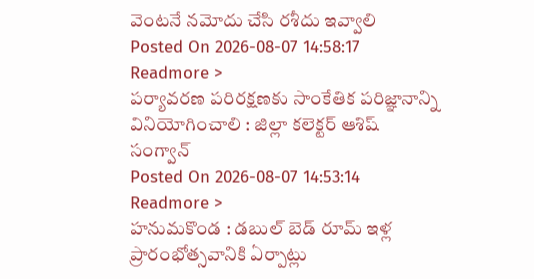వెంటనే నమోదు చేసి రశీదు ఇవ్వాలి
Posted On 2026-08-07 14:58:17
Readmore >
పర్యావరణ పరిరక్షణకు సాంకేతిక పరిజ్ఞానాన్ని వినియోగించాలి : జిల్లా కలెక్టర్ ఆశిష్ సంగ్వాన్
Posted On 2026-08-07 14:53:14
Readmore >
హనుమకొండ : డబుల్ బెడ్ రూమ్ ఇళ్ల ప్రారంభోత్సవానికి ఏర్పాట్లు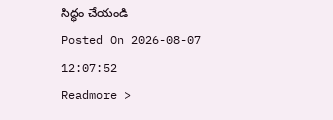సిద్ధం చేయండి
Posted On 2026-08-07 12:07:52
Readmore >